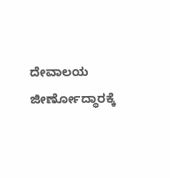ದೇವಾಲಯ ಜೀರ್ಣೋದ್ಧಾರಕ್ಕೆ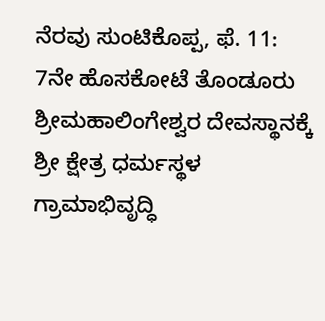ನೆರವು ಸುಂಟಿಕೊಪ್ಪ, ಫೆ. 11: 7ನೇ ಹೊಸಕೋಟೆ ತೊಂಡೂರು ಶ್ರೀಮಹಾಲಿಂಗೇಶ್ವರ ದೇವಸ್ಥಾನಕ್ಕೆ ಶ್ರೀ ಕ್ಷೇತ್ರ ಧರ್ಮಸ್ಥಳ ಗ್ರಾಮಾಭಿವೃದ್ಧಿ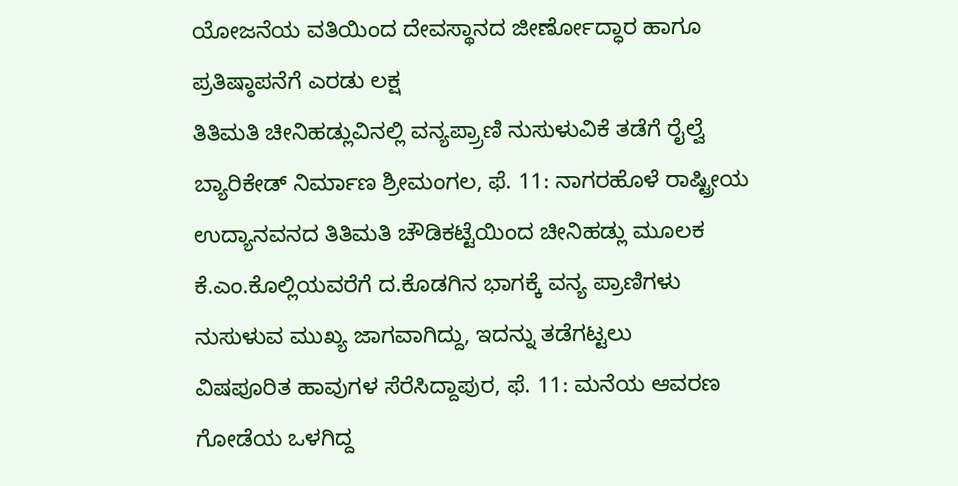ಯೋಜನೆಯ ವತಿಯಿಂದ ದೇವಸ್ಥಾನದ ಜೀರ್ಣೋದ್ಧಾರ ಹಾಗೂ ಪ್ರತಿಷ್ಠಾಪನೆಗೆ ಎರಡು ಲಕ್ಷ
ತಿತಿಮತಿ ಚೀನಿಹಡ್ಲುವಿನಲ್ಲಿ ವನ್ಯಪ್ರ್ರಾಣಿ ನುಸುಳುವಿಕೆ ತಡೆಗೆ ರೈಲ್ವೆ ಬ್ಯಾರಿಕೇಡ್ ನಿರ್ಮಾಣ ಶ್ರೀಮಂಗಲ, ಫೆ. 11: ನಾಗರಹೊಳೆ ರಾಷ್ಟ್ರೀಯ ಉದ್ಯಾನವನದ ತಿತಿಮತಿ ಚೌಡಿಕಟ್ಟೆಯಿಂದ ಚೀನಿಹಡ್ಲು ಮೂಲಕ ಕೆ.ಎಂ.ಕೊಲ್ಲಿಯವರೆಗೆ ದ.ಕೊಡಗಿನ ಭಾಗಕ್ಕೆ ವನ್ಯ ಪ್ರಾಣಿಗಳು ನುಸುಳುವ ಮುಖ್ಯ ಜಾಗವಾಗಿದ್ದು, ಇದನ್ನು ತಡೆಗಟ್ಟಲು
ವಿಷಪೂರಿತ ಹಾವುಗಳ ಸೆರೆಸಿದ್ದಾಪುರ, ಫೆ. 11: ಮನೆಯ ಆವರಣ ಗೋಡೆಯ ಒಳಗಿದ್ದ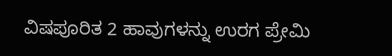ವಿಷಪೂರಿತ 2 ಹಾವುಗಳನ್ನು ಉರಗ ಪ್ರೇಮಿ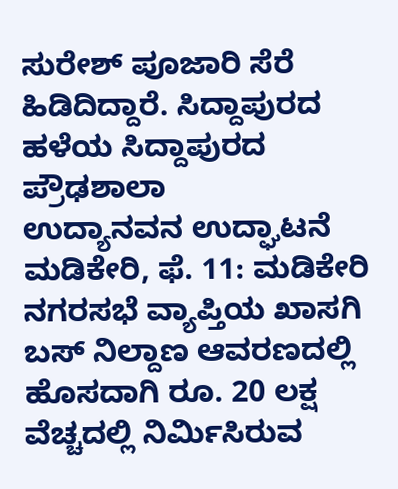ಸುರೇಶ್ ಪೂಜಾರಿ ಸೆರೆ ಹಿಡಿದಿದ್ದಾರೆ. ಸಿದ್ದಾಪುರದ ಹಳೆಯ ಸಿದ್ದಾಪುರದ ಪ್ರೌಢಶಾಲಾ
ಉದ್ಯಾನವನ ಉದ್ಘಾಟನೆ ಮಡಿಕೇರಿ, ಫೆ. 11: ಮಡಿಕೇರಿ ನಗರಸಭೆ ವ್ಯಾಪ್ತಿಯ ಖಾಸಗಿ ಬಸ್ ನಿಲ್ದಾಣ ಆವರಣದಲ್ಲಿ ಹೊಸದಾಗಿ ರೂ. 20 ಲಕ್ಷ ವೆಚ್ಚದಲ್ಲಿ ನಿರ್ಮಿಸಿರುವ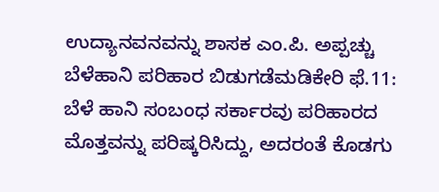ಉದ್ಯಾನವನವನ್ನು ಶಾಸಕ ಎಂ.ಪಿ. ಅಪ್ಪಚ್ಚು
ಬೆಳೆಹಾನಿ ಪರಿಹಾರ ಬಿಡುಗಡೆಮಡಿಕೇರಿ ಫೆ.11: ಬೆಳೆ ಹಾನಿ ಸಂಬಂಧ ಸರ್ಕಾರವು ಪರಿಹಾರದ ಮೊತ್ತವನ್ನು ಪರಿಷ್ಕರಿಸಿದ್ದು, ಅದರಂತೆ ಕೊಡಗು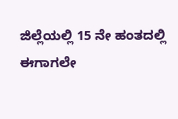ಜಿಲ್ಲೆಯಲ್ಲಿ 15 ನೇ ಹಂತದಲ್ಲಿ ಈಗಾಗಲೇ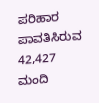ಪರಿಹಾರ ಪಾವತಿಸಿರುವ 42,427 ಮಂದಿ